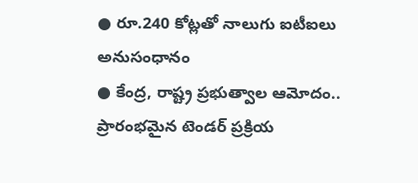● రూ.240 కోట్లతో నాలుగు ఐటీఐలు అనుసంధానం
● కేంద్ర, రాష్ట్ర ప్రభుత్వాల ఆమోదం.. ప్రారంభమైన టెండర్ ప్రక్రియ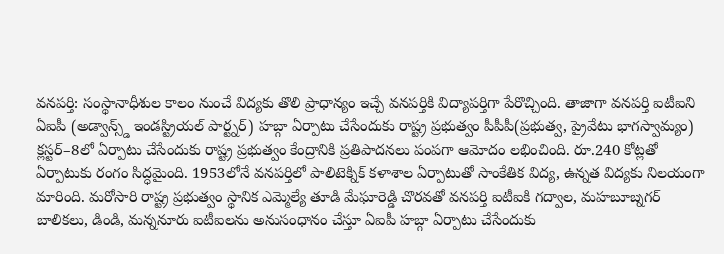వనపర్తి: సంస్థానాధీశుల కాలం నుంచే విద్యకు తొలి ప్రాధాన్యం ఇచ్చే వనపర్తికి విద్యాపర్తిగా పేరొచ్చింది. తాజాగా వనపర్తి ఐటీఐని ఏఐపీ (అడ్వాన్స్డ్ ఇండస్ట్రియల్ పార్ట్నర్) హబ్గా ఏర్పాటు చేసేందుకు రాష్ట్ర ప్రభుత్వం పీపీపీ(ప్రభుత్వ, ప్రైవేటు భాగస్వామ్యం) క్లస్టర్–8లో ఏర్పాటు చేసేందుకు రాష్ట్ర ప్రభుత్వం కేంద్రానికి ప్రతిపాదనలు పంపగా ఆమోదం లభించింది. రూ.240 కోట్లతో ఏర్పాటుకు రంగం సిద్ధమైంది. 1953లోనే వనపర్తిలో పాలిటెక్నిక్ కళాశాల ఏర్పాటుతో సాంకేతిక విద్య, ఉన్నత విద్యకు నిలయంగా మారింది. మరోసారి రాష్ట్ర ప్రభుత్వం స్థానిక ఎమ్మెల్యే తూడి మేఘారెడ్డి చొరవతో వనపర్తి ఐటీఐకి గద్వాల, మహబూబ్నగర్ బాలికలు, డిండి, మన్ననూరు ఐటీఐలను అనుసంధానం చేస్తూ ఏఐపీ హబ్గా ఏర్పాటు చేసేందుకు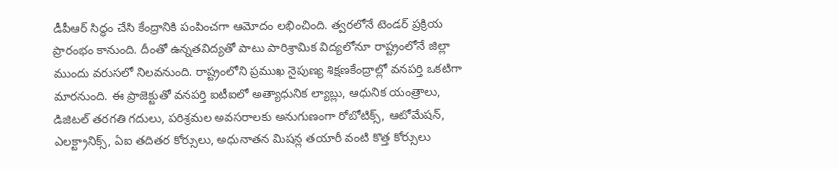డీపీఆర్ సిద్ధం చేసి కేంద్రానికి పంపించగా ఆమోదం లభించింది. త్వరలోనే టెండర్ ప్రక్రియ ప్రారంభం కానుంది. దీంతో ఉన్నతవిద్యతో పాటు పారిశ్రామిక విద్యలోనూ రాష్ట్రంలోనే జిల్లా ముందు వరుసలో నిలవనుంది. రాష్ట్రంలోని ప్రముఖ నైపుణ్య శిక్షణకేంద్రాల్లో వనపర్తి ఒకటిగా మారనుంది. ఈ ప్రాజెక్టుతో వనపర్తి ఐటీఐలో అత్యాధునిక ల్యాబ్లు, ఆధునిక యంత్రాలు, డిజిటల్ తరగతి గదులు, పరిశ్రమల అవసరాలకు అనుగుణంగా రోబోటిక్స్, ఆటోమేషన్, ఎలక్ట్రానిక్స్, ఏఐ తదితర కోర్సులు, అధునాతన మిషన్ల తయారీ వంటి కొత్త కోర్సులు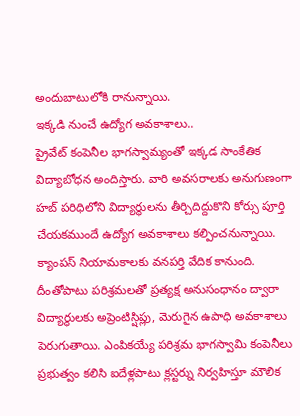అందుబాటులోకి రానున్నాయి.
ఇక్కడి నుంచే ఉద్యోగ అవకాశాలు..
ప్రైవేట్ కంపెనీల భాగస్వామ్యంతో ఇక్కడ సాంకేతిక విద్యాబోధన అందిస్తారు. వారి అవసరాలకు అనుగుణంగా హబ్ పరిధిలోని విద్యార్థులను తీర్చిదిద్దుకొని కోర్సు పూర్తి చేయకముందే ఉద్యోగ అవకాశాలు కల్పించనున్నాయి. క్యాంపస్ నియామకాలకు వనపర్తి వేదిక కానుంది. దీంతోపాటు పరిశ్రమలతో ప్రత్యక్ష అనుసంధానం ద్వారా విద్యార్థులకు అప్రెంటిస్షిప్లు, మెరుగైన ఉపాధి అవకాశాలు పెరుగుతాయి. ఎంపికయ్యే పరిశ్రమ భాగస్వామి కంపెనీలు ప్రభుత్వం కలిసి ఐదేళ్లపాటు క్లస్టర్ను నిర్వహిస్తూ మౌలిక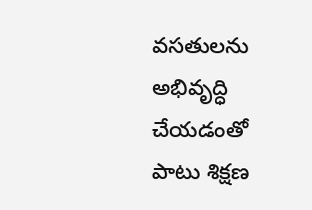వసతులను అభివృద్ధి చేయడంతో పాటు శిక్షణ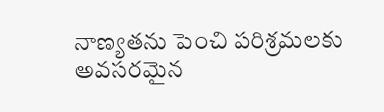నాణ్యతను పెంచి పరిశ్రమలకు అవసరమైన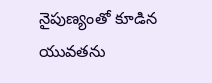నైపుణ్యంతో కూడిన యువతను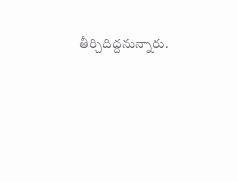తీర్చిదిద్దనున్నారు.